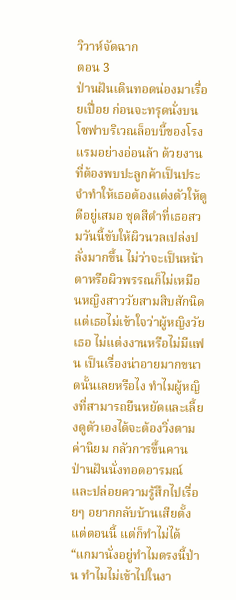วิวาห์จัดฉาก
ตอน 3
ป่านฝันเดินทอดน่องมาเรื่อยเปื่อย ก่อนจะทรุดนั่งบนโซฟาบริเวณล็อบบี้ของโรงแรมอย่างอ่อนล้า ด้วยงานที่ต้องพบปะลูกค้าเป็นประจำทำให้เธอต้องแต่งตัวให้ดูดีอยู่เสมอ ชุดสีดำที่เธอสวมวันนี้ขับให้ผิวนวลเปล่งปลั่งมากขึ้น ไม่ว่าจะเป็นหน้าตาหรือผิวพรรณก็ไม่เหมือนหญิงสาววัยสามสิบสักนิด
แต่เธอไม่เข้าใจว่าผู้หญิงวัยเธอ ไม่แต่งงานหรือไม่มีแฟน เป็นเรื่องน่าอายมากขนาดนั้นเลยหรือไง ทำไมผู้หญิงที่สามารถยืนหยัดและเลี้ยงดูตัวเองได้จะต้องวิ่งตามค่านิยม กลัวการขึ้นคาน
ป่านฝันนั่งทอดอารมณ์และปล่อยความรู้สึกไปเรื่อยๆ อยากกลับบ้านเสียตั้งแต่ตอนนี้ แต่ก็ทำไม่ได้
“แกมานั่งอยู่ทำไมตรงนี้ป่าน ทำไมไม่เข้าไปในงา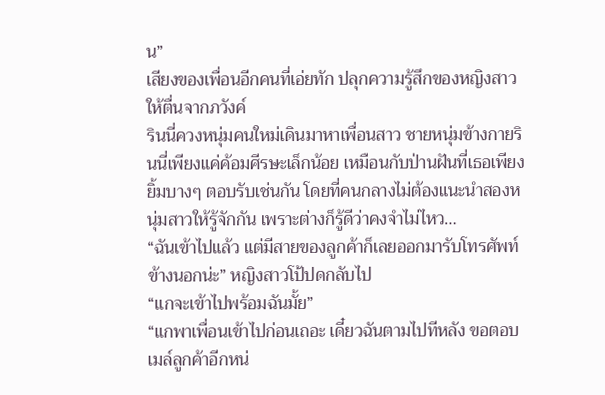น”
เสียงของเพื่อนอีกคนที่เอ่ยทัก ปลุกความรู้สึกของหญิงสาวให้ตื่นจากภวังค์
รินนี่ควงหนุ่มคนใหม่เดินมาหาเพื่อนสาว ชายหนุ่มข้างกายรินนี่เพียงแค่ค้อมศีรษะเล็กน้อย เหมือนกับป่านฝันที่เธอเพียงยิ้มบางๆ ตอบรับเช่นกัน โดยที่คนกลางไม่ต้องแนะนำสองหนุ่มสาวให้รู้จักกัน เพราะต่างก็รู้ดีว่าคงจำไม่ไหว…
“ฉันเข้าไปแล้ว แต่มีสายของลูกค้าก็เลยออกมารับโทรศัพท์ข้างนอกน่ะ” หญิงสาวโป้ปดกลับไป
“แกจะเข้าไปพร้อมฉันมั้ย”
“แกพาเพื่อนเข้าไปก่อนเถอะ เดี๋ยวฉันตามไปทีหลัง ขอตอบเมล์ลูกค้าอีกหน่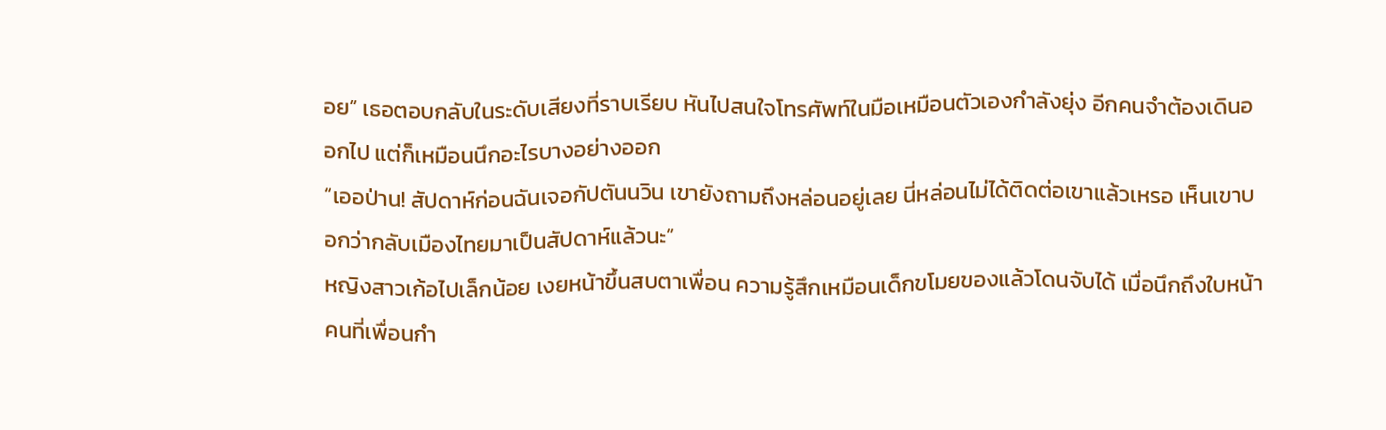อย” เธอตอบกลับในระดับเสียงที่ราบเรียบ หันไปสนใจโทรศัพท์ในมือเหมือนตัวเองกำลังยุ่ง อีกคนจำต้องเดินออกไป แต่ก็เหมือนนึกอะไรบางอย่างออก
“เออป่าน! สัปดาห์ก่อนฉันเจอกัปตันนวิน เขายังถามถึงหล่อนอยู่เลย นี่หล่อนไม่ได้ติดต่อเขาแล้วเหรอ เห็นเขาบอกว่ากลับเมืองไทยมาเป็นสัปดาห์แล้วนะ”
หญิงสาวเก้อไปเล็กน้อย เงยหน้าขึ้นสบตาเพื่อน ความรู้สึกเหมือนเด็กขโมยของแล้วโดนจับได้ เมื่อนึกถึงใบหน้าคนที่เพื่อนกำ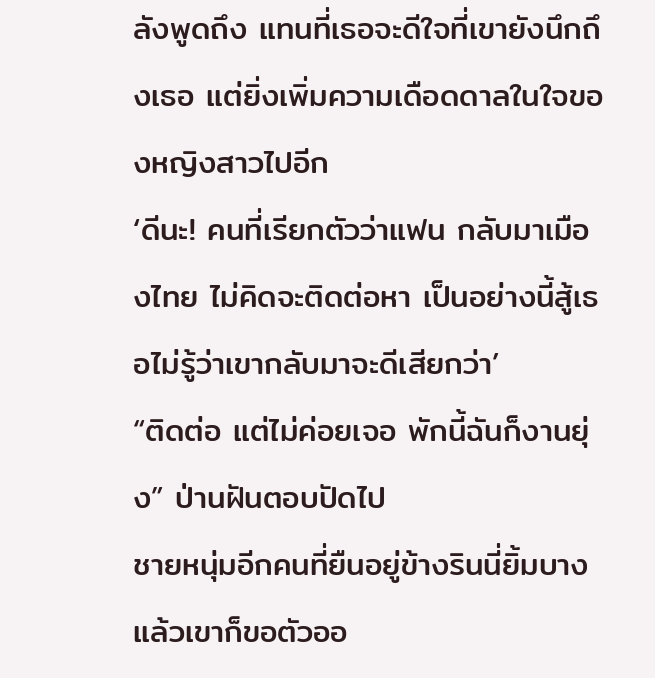ลังพูดถึง แทนที่เธอจะดีใจที่เขายังนึกถึงเธอ แต่ยิ่งเพิ่มความเดือดดาลในใจของหญิงสาวไปอีก
‘ดีนะ! คนที่เรียกตัวว่าแฟน กลับมาเมืองไทย ไม่คิดจะติดต่อหา เป็นอย่างนี้สู้เธอไม่รู้ว่าเขากลับมาจะดีเสียกว่า’
“ติดต่อ แต่ไม่ค่อยเจอ พักนี้ฉันก็งานยุ่ง” ป่านฝันตอบปัดไป
ชายหนุ่มอีกคนที่ยืนอยู่ข้างรินนี่ยิ้มบาง แล้วเขาก็ขอตัวออ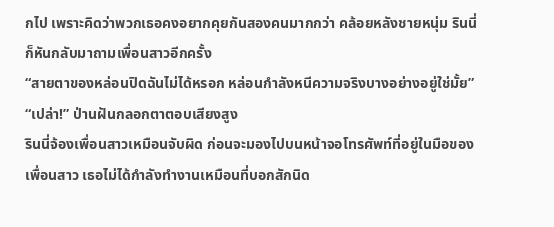กไป เพราะคิดว่าพวกเธอคงอยากคุยกันสองคนมากกว่า คล้อยหลังชายหนุ่ม รินนี่ก็หันกลับมาถามเพื่อนสาวอีกครั้ง
“สายตาของหล่อนปิดฉันไม่ได้หรอก หล่อนกำลังหนีความจริงบางอย่างอยู่ใช่มั้ย”
“เปล่า!” ป่านฝันกลอกตาตอบเสียงสูง
รินนี่จ้องเพื่อนสาวเหมือนจับผิด ก่อนจะมองไปบนหน้าจอโทรศัพท์ที่อยู่ในมือของเพื่อนสาว เธอไม่ได้กำลังทำงานเหมือนที่บอกสักนิด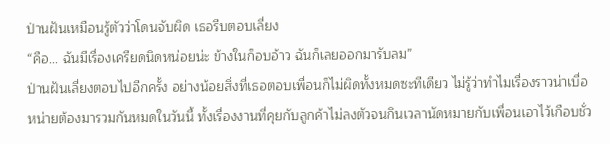ป่านฝันเหมือนรู้ตัวว่าโดนจับผิด เธอรีบตอบเลี่ยง
“คือ... ฉันมีเรื่องเครียดนิดหน่อยน่ะ ข้างในก็อบอ้าว ฉันก็เลยออกมารับลม”
ป่านฝันเลี่ยงตอบไปอีกครั้ง อย่างน้อยสิ่งที่เธอตอบเพื่อนก็ไม่ผิดทั้งหมดซะทีเดียว ไม่รู้ว่าทำไมเรื่องราวน่าเบื่อหน่ายต้องมารวมกันหมดในวันนี้ ทั้งเรื่องงานที่คุยกับลูกค้าไม่ลงตัวจนกินเวลานัดหมายกับเพื่อนเอาไว้เกือบชั่ว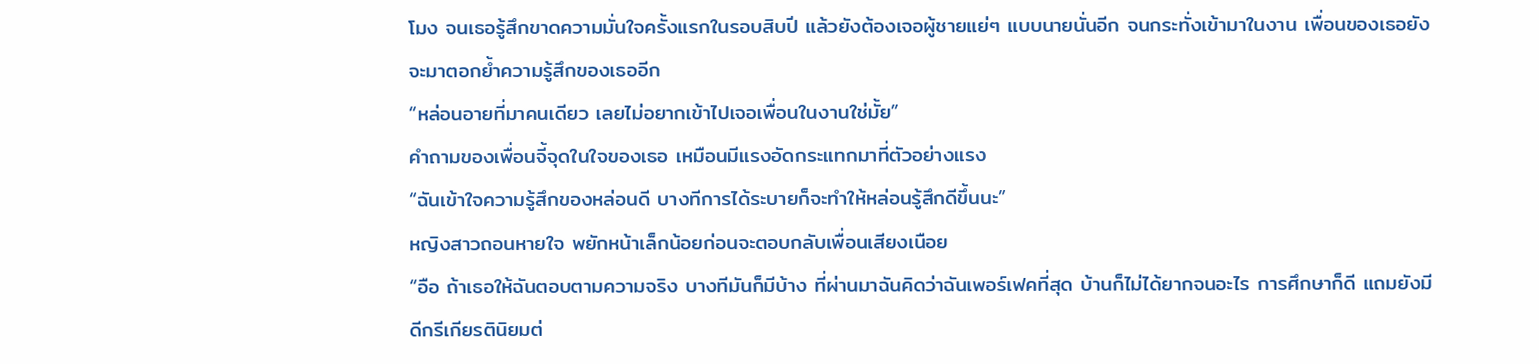โมง จนเธอรู้สึกขาดความมั่นใจครั้งแรกในรอบสิบปี แล้วยังต้องเจอผู้ชายแย่ๆ แบบนายนั่นอีก จนกระทั่งเข้ามาในงาน เพื่อนของเธอยังจะมาตอกย้ำความรู้สึกของเธออีก
“หล่อนอายที่มาคนเดียว เลยไม่อยากเข้าไปเจอเพื่อนในงานใช่มั้ย”
คำถามของเพื่อนจี้จุดในใจของเธอ เหมือนมีแรงอัดกระแทกมาที่ตัวอย่างแรง
“ฉันเข้าใจความรู้สึกของหล่อนดี บางทีการได้ระบายก็จะทำให้หล่อนรู้สึกดีขึ้นนะ”
หญิงสาวถอนหายใจ พยักหน้าเล็กน้อยก่อนจะตอบกลับเพื่อนเสียงเนือย
“อือ ถ้าเธอให้ฉันตอบตามความจริง บางทีมันก็มีบ้าง ที่ผ่านมาฉันคิดว่าฉันเพอร์เฟคที่สุด บ้านก็ไม่ได้ยากจนอะไร การศึกษาก็ดี แถมยังมีดีกรีเกียรตินิยมต่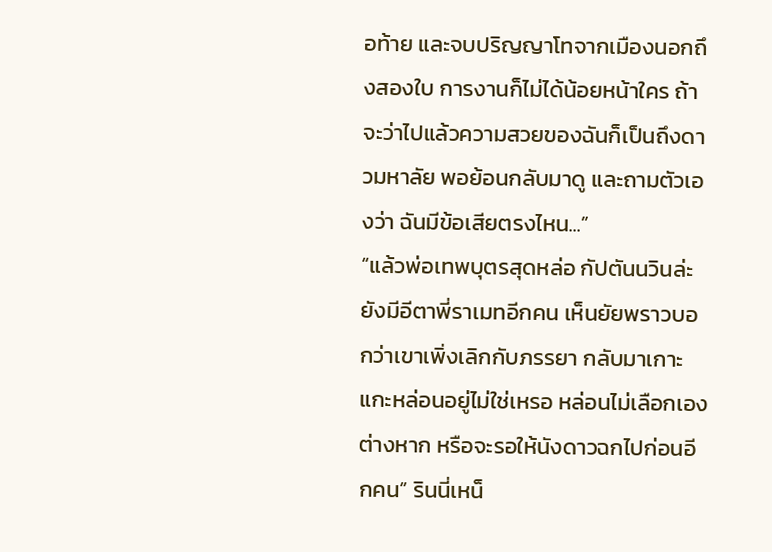อท้าย และจบปริญญาโทจากเมืองนอกถึงสองใบ การงานก็ไม่ได้น้อยหน้าใคร ถ้าจะว่าไปแล้วความสวยของฉันก็เป็นถึงดาวมหาลัย พอย้อนกลับมาดู และถามตัวเองว่า ฉันมีข้อเสียตรงไหน...”
“แล้วพ่อเทพบุตรสุดหล่อ กัปตันนวินล่ะ ยังมีอีตาพี่ราเมทอีกคน เห็นยัยพราวบอกว่าเขาเพิ่งเลิกกับภรรยา กลับมาเกาะแกะหล่อนอยู่ไม่ใช่เหรอ หล่อนไม่เลือกเองต่างหาก หรือจะรอให้นังดาวฉกไปก่อนอีกคน” รินนี่เหน็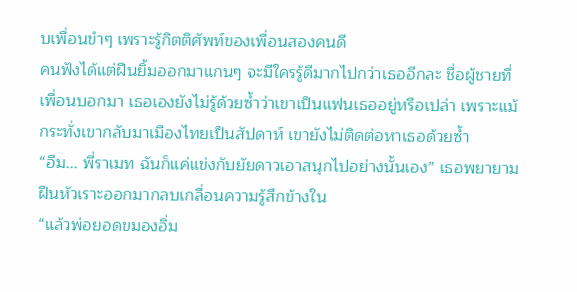บเพื่อนขำๆ เพราะรู้กิตติศัพท์ของเพื่อนสองคนดี
คนฟังได้แต่ฝืนยิ้มออกมาแกนๆ จะมีใครรู้ดีมากไปกว่าเธออีกละ ชื่อผู้ชายที่เพื่อนบอกมา เธอเองยังไม่รู้ด้วยซ้ำว่าเขาเป็นแฟนเธออยู่หรือเปล่า เพราะแม้กระทั่งเขากลับมาเมืองไทยเป็นสัปดาห์ เขายังไม่ติดต่อหาเธอด้วยซ้ำ
“อืม... พี่ราเมท ฉันก็แค่แข่งกับยัยดาวเอาสนุกไปอย่างนั้นเอง” เธอพยายามฝืนหัวเราะออกมากลบเกลื่อนความรู้สึกข้างใน
“แล้วพ่อยอดขมองอิ่ม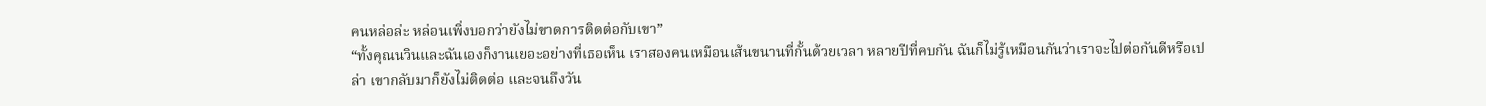คนหล่อล่ะ หล่อนเพิ่งบอกว่ายังไม่ขาดการติดต่อกับเขา”
“ทั้งคุณนวินและฉันเองก็งานเยอะอย่างที่เธอเห็น เราสองคนเหมือนเส้นขนานที่กั้นด้วยเวลา หลายปีที่คบกัน ฉันก็ไม่รู้เหมือนกันว่าเราจะไปต่อกันดีหรือเปล่า เขากลับมาก็ยังไม่ติดต่อ และจนถึงวัน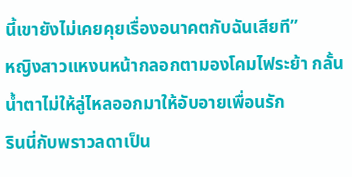นี้เขายังไม่เคยคุยเรื่องอนาคตกับฉันเสียที”
หญิงสาวแหงนหน้ากลอกตามองโคมไฟระย้า กลั้นน้ำตาไม่ให้ลู่ไหลออกมาให้อับอายเพื่อนรัก
รินนี่กับพราวลดาเป็น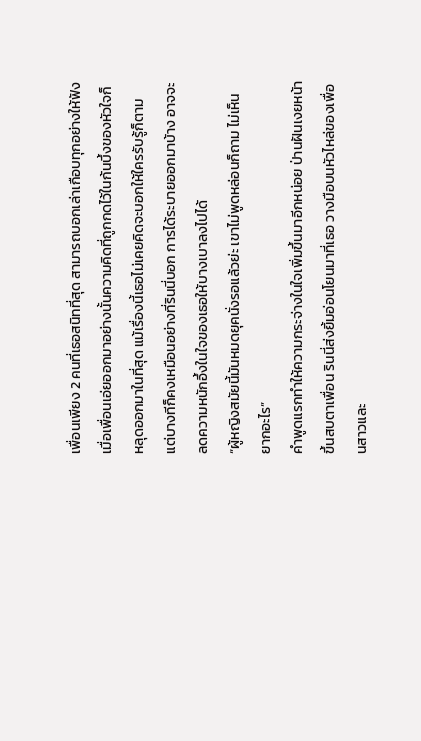เพื่อนเพียง 2 คนที่เธอสนิทที่สุด สามารถบอกเล่าเกือบทุกอย่างให้ฟัง เมื่อเพื่อนเอ่ยออกมาอย่างนั้นความคิดที่ถูกกดไว้ในก้นบึ้งของหัวใจก็หลุดออกมาในที่สุด แม้เรื่องนี้เธอไม่เคยคิดจะบอกให้ใครรับรู้ก็ตาม แต่บางทีก็คงเหมือนอย่างที่รินนี่บอก การได้ระบายออกมาบ้าง อาจจะลดความหนักอึ้งในใจของเธอให้บางเบาลงไปได้
“ผู้หญิงสมัยนี้มันหมดยุคนั่งรอแล้วย่ะ เขาไม่พูดหล่อนก็ถาม ไม่เห็นยากอะไร”
คำพูดแรกทำให้ความกระจ่างในใจเพิ่มขึ้นมาอีกหน่อย ป่านฝันเงยหน้าขึ้นสบตาเพื่อน รินนี่ส่งยิ้มอ่อนโยนมาที่เธอ วางมือบนหัวไหล่ของเพื่อนสาวและ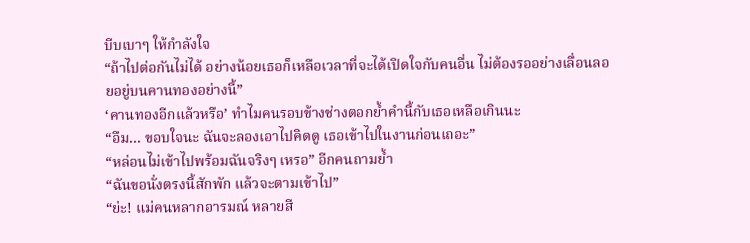บีบเบาๆ ให้กำลังใจ
“ถ้าไปต่อกันไม่ได้ อย่างน้อยเธอก็เหลือเวลาที่จะได้เปิดใจกับคนอื่น ไม่ต้องรออย่างเลื่อนลอยอยู่บนคานทองอย่างนี้”
‘คานทองอีกแล้วหรือ’ ทำไมคนรอบข้างช่างตอกย้ำคำนี้กับเธอเหลือเกินนะ
“อืม... ขอบใจนะ ฉันจะลองเอาไปคิดดู เธอเข้าไปในงานก่อนเถอะ”
“หล่อนไม่เข้าไปพร้อมฉันจริงๆ เหรอ” อีกคนถามย้ำ
“ฉันขอนั่งตรงนี้สักพัก แล้วจะตามเข้าไป”
“ย่ะ! แม่คนหลากอารมณ์ หลายสี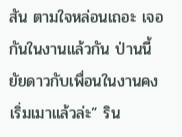สัน ตามใจหล่อนเถอะ เจอกันในงานแล้วกัน ป่านนี้ยัยดาวกับเพื่อนในงานคงเริ่มเมาแล้วล่ะ” ริน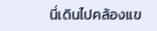นี่เดินไปคล้องแข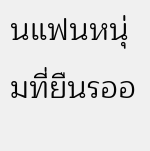นแฟนหนุ่มที่ยืนรออ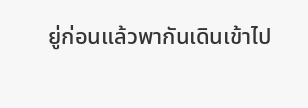ยู่ก่อนแล้วพากันเดินเข้าไป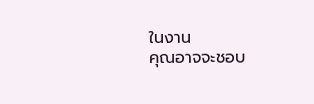ในงาน
คุณอาจจะชอบ